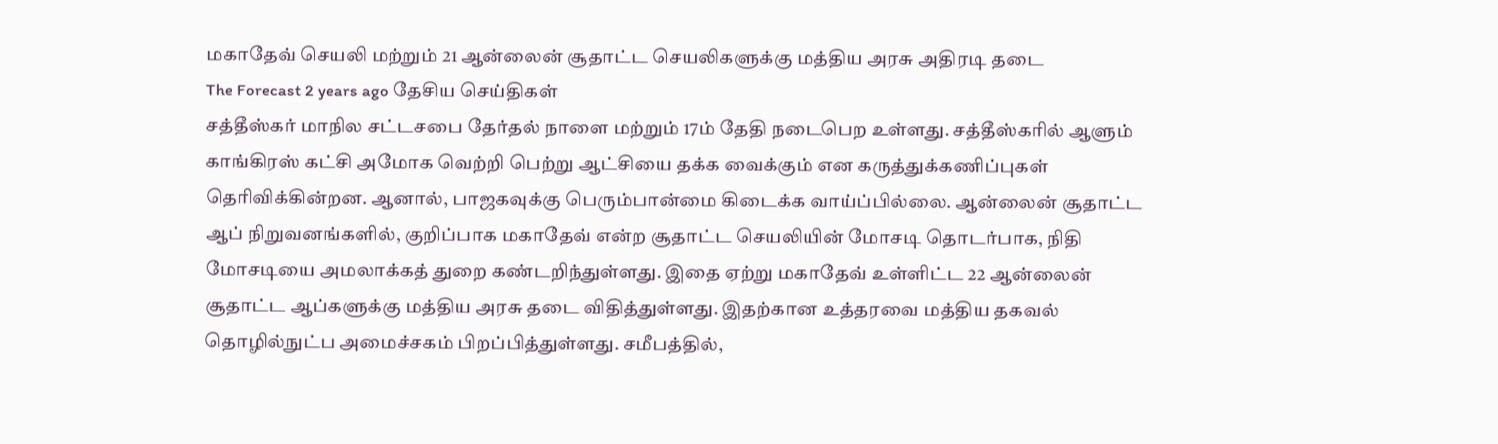மகாதேவ் செயலி மற்றும் 21 ஆன்லைன் சூதாட்ட செயலிகளுக்கு மத்திய அரசு அதிரடி தடை
The Forecast 2 years ago தேசிய செய்திகள்
சத்தீஸ்கர் மாநில சட்டசபை தேர்தல் நாளை மற்றும் 17ம் தேதி நடைபெற உள்ளது. சத்தீஸ்கரில் ஆளும் காங்கிரஸ் கட்சி அமோக வெற்றி பெற்று ஆட்சியை தக்க வைக்கும் என கருத்துக்கணிப்புகள் தெரிவிக்கின்றன. ஆனால், பாஜகவுக்கு பெரும்பான்மை கிடைக்க வாய்ப்பில்லை. ஆன்லைன் சூதாட்ட ஆப் நிறுவனங்களில், குறிப்பாக மகாதேவ் என்ற சூதாட்ட செயலியின் மோசடி தொடர்பாக, நிதி மோசடியை அமலாக்கத் துறை கண்டறிந்துள்ளது. இதை ஏற்று மகாதேவ் உள்ளிட்ட 22 ஆன்லைன் சூதாட்ட ஆப்களுக்கு மத்திய அரசு தடை விதித்துள்ளது. இதற்கான உத்தரவை மத்திய தகவல் தொழில்நுட்ப அமைச்சகம் பிறப்பித்துள்ளது. சமீபத்தில்,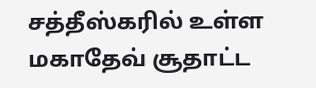சத்தீஸ்கரில் உள்ள மகாதேவ் சூதாட்ட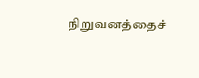நிறுவனத்தைச்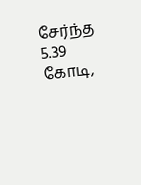சேர்ந்த 5.39 கோடி,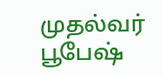முதல்வர் பூபேஷ்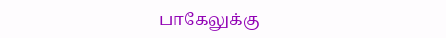பாகேலுக்கு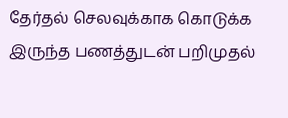தேர்தல் செலவுக்காக கொடுக்க இருந்த பணத்துடன் பறிமுதல்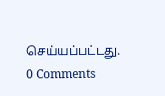செய்யப்பட்டது.
0 Comments